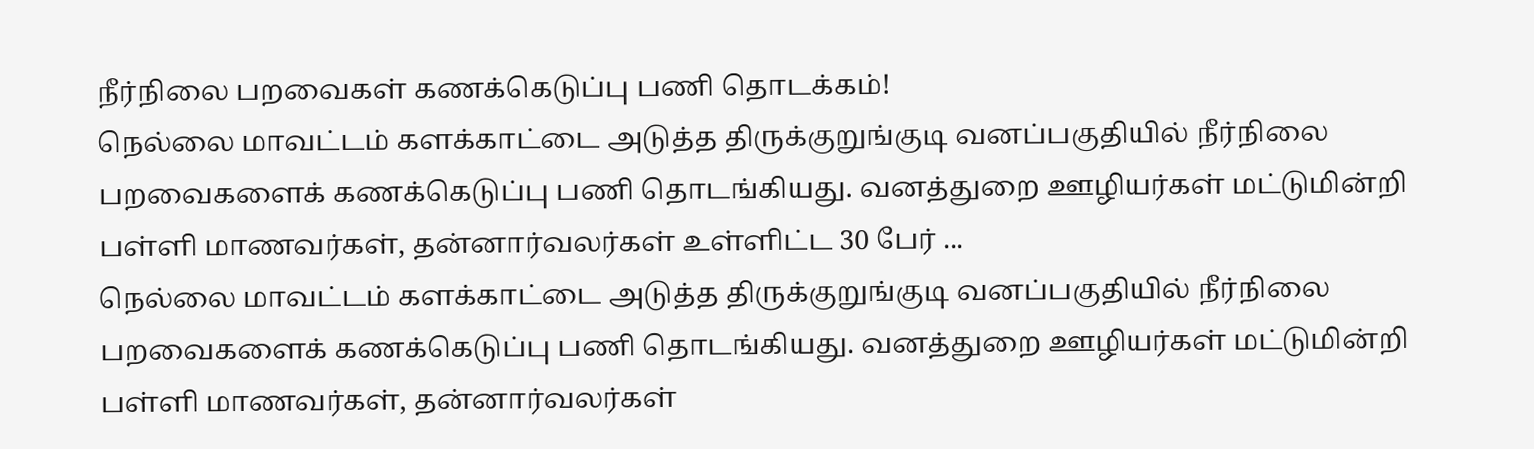நீர்நிலை பறவைகள் கணக்கெடுப்பு பணி தொடக்கம்!
நெல்லை மாவட்டம் களக்காட்டை அடுத்த திருக்குறுங்குடி வனப்பகுதியில் நீர்நிலை பறவைகளைக் கணக்கெடுப்பு பணி தொடங்கியது. வனத்துறை ஊழியர்கள் மட்டுமின்றி பள்ளி மாணவர்கள், தன்னார்வலர்கள் உள்ளிட்ட 30 பேர் ...
நெல்லை மாவட்டம் களக்காட்டை அடுத்த திருக்குறுங்குடி வனப்பகுதியில் நீர்நிலை பறவைகளைக் கணக்கெடுப்பு பணி தொடங்கியது. வனத்துறை ஊழியர்கள் மட்டுமின்றி பள்ளி மாணவர்கள், தன்னார்வலர்கள்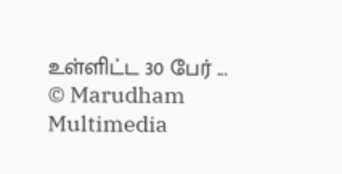உள்ளிட்ட 30 பேர் ...
© Marudham Multimedia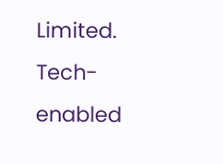Limited.
Tech-enabled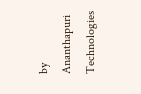by Ananthapuri Technologies